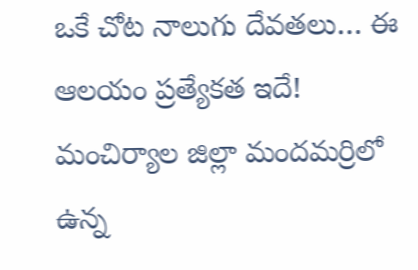ఒకే చోట నాలుగు దేవతలు… ఈ ఆలయం ప్రత్యేకత ఇదే!
మంచిర్యాల జిల్లా మందమర్రిలో ఉన్న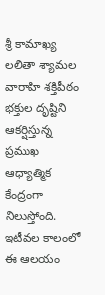శ్రీ కామాఖ్య లలితా శ్యామల వారాహి శక్తిపీఠం భక్తుల దృష్టిని ఆకర్షిస్తున్న ప్రముఖ ఆధ్యాత్మిక కేంద్రంగా నిలుస్తోంది. ఇటీవల కాలంలో ఈ ఆలయం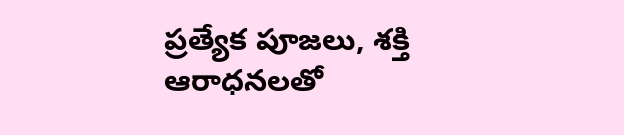ప్రత్యేక పూజలు, శక్తి ఆరాధనలతో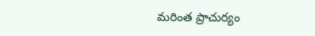మరింత ప్రాచుర్యం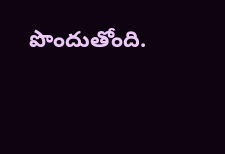పొందుతోంది.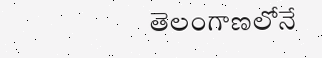తెలంగాణలోనే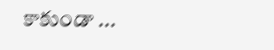కాకుండా ...